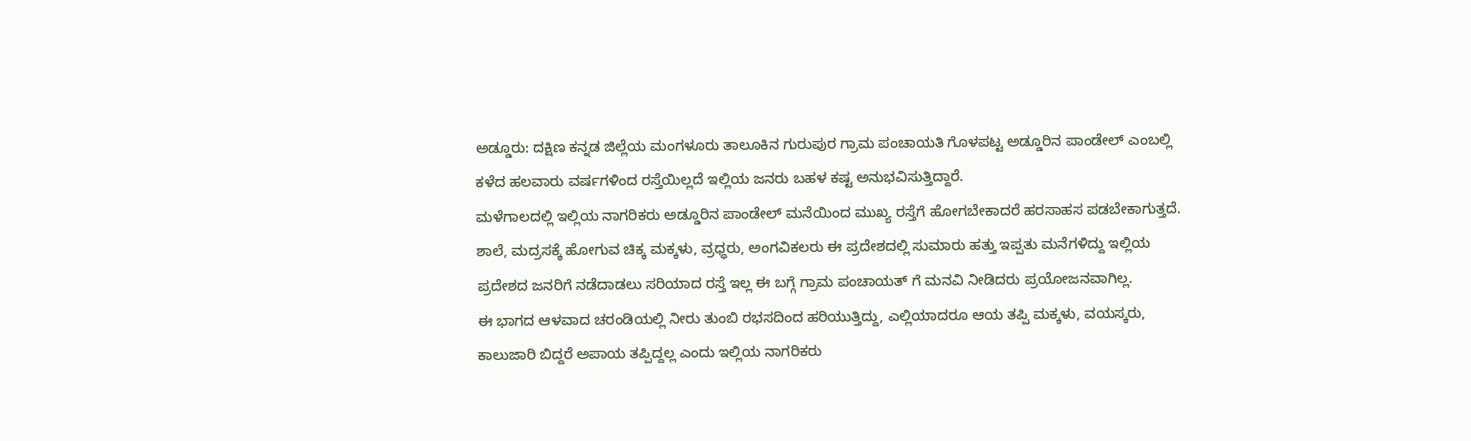ಅಡ್ಡೂರು: ದಕ್ಷಿಣ ಕನ್ನಡ ಜಿಲ್ಲೆಯ ಮಂಗಳೂರು ತಾಲೂಕಿನ ಗುರುಪುರ ಗ್ರಾಮ ಪಂಚಾಯತಿ ಗೊಳಪಟ್ಟ ಅಡ್ಡೂರಿನ ಪಾಂಡೇಲ್ ಎಂಬಲ್ಲಿ ಕಳೆದ ಹಲವಾರು ವರ್ಷಗಳಿಂದ ರಸ್ತೆಯಿಲ್ಲದೆ ಇಲ್ಲಿಯ ಜನರು ಬಹಳ ಕಷ್ಟ ಅನುಭವಿಸುತ್ತಿದ್ದಾರೆ.
ಮಳೆಗಾಲದಲ್ಲಿ ಇಲ್ಲಿಯ ನಾಗರಿಕರು ಅಡ್ಡೂರಿನ ಪಾಂಡೇಲ್ ಮನೆಯಿಂದ ಮುಖ್ಯ ರಸ್ತೆಗೆ ಹೋಗಬೇಕಾದರೆ ಹರಸಾಹಸ ಪಡಬೇಕಾಗುತ್ತದೆ. ಶಾಲೆ, ಮದ್ರಸಕ್ಕೆ ಹೋಗುವ ಚಿಕ್ಕ ಮಕ್ಕಳು, ವ್ರಧ್ಧರು, ಅಂಗವಿಕಲರು ಈ ಪ್ರದೇಶದಲ್ಲಿ ಸುಮಾರು ಹತ್ತು ಇಪ್ಪತು ಮನೆಗಳಿದ್ದು ಇಲ್ಲಿಯ ಪ್ರದೇಶದ ಜನರಿಗೆ ನಡೆದಾಡಲು ಸರಿಯಾದ ರಸ್ತೆ ಇಲ್ಲ ಈ ಬಗ್ಗೆ ಗ್ರಾಮ ಪಂಚಾಯತ್ ಗೆ ಮನವಿ ನೀಡಿದರು ಪ್ರಯೋಜನವಾಗಿಲ್ಲ.
ಈ ಭಾಗದ ಆಳವಾದ ಚರಂಡಿಯಲ್ಲಿ ನೀರು ತುಂಬಿ ರಭಸದಿಂದ ಹರಿಯುತ್ತಿದ್ದು, ಎಲ್ಲಿಯಾದರೂ ಆಯ ತಪ್ಪಿ ಮಕ್ಕಳು, ವಯಸ್ಕರು, ಕಾಲುಜಾರಿ ಬಿದ್ದರೆ ಅಪಾಯ ತಪ್ಪಿದ್ದಲ್ಲ ಎಂದು ಇಲ್ಲಿಯ ನಾಗರಿಕರು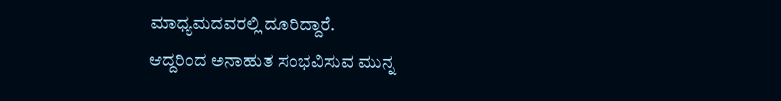ಮಾಧ್ಯಮದವರಲ್ಲಿ ದೂರಿದ್ದಾರೆ.
ಆದ್ದರಿಂದ ಅನಾಹುತ ಸಂಭವಿಸುವ ಮುನ್ನ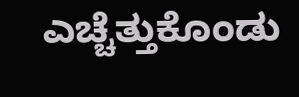ಎಚ್ಚೆತ್ತುಕೊಂಡು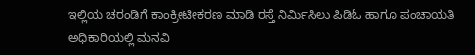ಇಲ್ಲಿಯ ಚರಂಡಿಗೆ ಕಾಂಕ್ರೀಟೀಕರಣ ಮಾಡಿ ರಸ್ತೆ ನಿರ್ಮಿಸಿಲು ಪಿಡಿಓ ಹಾಗೂ ಪಂಚಾಯತಿ ಅಧಿಕಾರಿಯಲ್ಲಿ ಮನವಿ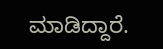ಮಾಡಿದ್ದಾರೆ.